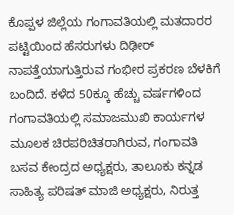ಕೊಪ್ಪಳ ಜಿಲ್ಲೆಯ ಗಂಗಾವತಿಯಲ್ಲಿ ಮತದಾರರ ಪಟ್ಟಿಯಿಂದ ಹೆಸರುಗಳು ದಿಢೀರ್ ನಾಪತ್ತೆಯಾಗುತ್ತಿರುವ ಗಂಭೀರ ಪ್ರಕರಣ ಬೆಳಕಿಗೆ ಬಂದಿದೆ. ಕಳೆದ 50ಕ್ಕೂ ಹೆಚ್ಚು ವರ್ಷಗಳಿಂದ ಗಂಗಾವತಿಯಲ್ಲಿ ಸಮಾಜಮುಖಿ ಕಾರ್ಯಗಳ ಮೂಲಕ ಚಿರಪರಿಚಿತರಾಗಿರುವ, ಗಂಗಾವತಿ ಬಸವ ಕೇಂದ್ರದ ಅಧ್ಯಕ್ಷರು, ತಾಲೂಕು ಕನ್ನಡ ಸಾಹಿತ್ಯ ಪರಿಷತ್ ಮಾಜಿ ಅಧ್ಯಕ್ಷರು, ನಿರುತ್ತ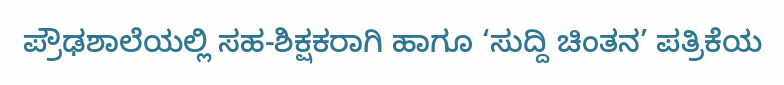ಪ್ರೌಢಶಾಲೆಯಲ್ಲಿ ಸಹ-ಶಿಕ್ಷಕರಾಗಿ ಹಾಗೂ ‘ಸುದ್ದಿ ಚಿಂತನ’ ಪತ್ರಿಕೆಯ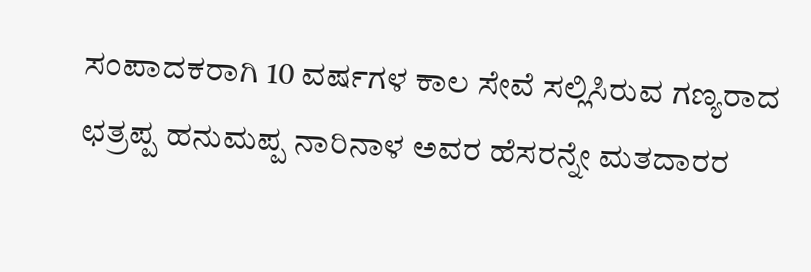ಸಂಪಾದಕರಾಗಿ 10 ವರ್ಷಗಳ ಕಾಲ ಸೇವೆ ಸಲ್ಲಿಸಿರುವ ಗಣ್ಯರಾದ ಛತ್ರಪ್ಪ ಹನುಮಪ್ಪ ನಾರಿನಾಳ ಅವರ ಹೆಸರನ್ನೇ ಮತದಾರರ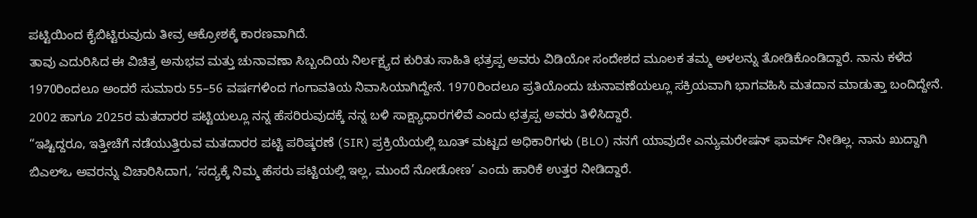ಪಟ್ಟಿಯಿಂದ ಕೈಬಿಟ್ಟಿರುವುದು ತೀವ್ರ ಆಕ್ರೋಶಕ್ಕೆ ಕಾರಣವಾಗಿದೆ.
ತಾವು ಎದುರಿಸಿದ ಈ ವಿಚಿತ್ರ ಅನುಭವ ಮತ್ತು ಚುನಾವಣಾ ಸಿಬ್ಬಂದಿಯ ನಿರ್ಲಕ್ಷ್ಯದ ಕುರಿತು ಸಾಹಿತಿ ಛತ್ರಪ್ಪ ಅವರು ವಿಡಿಯೋ ಸಂದೇಶದ ಮೂಲಕ ತಮ್ಮ ಅಳಲನ್ನು ತೋಡಿಕೊಂಡಿದ್ದಾರೆ. ನಾನು ಕಳೆದ 1970ರಿಂದಲೂ ಅಂದರೆ ಸುಮಾರು 55–56 ವರ್ಷಗಳಿಂದ ಗಂಗಾವತಿಯ ನಿವಾಸಿಯಾಗಿದ್ದೇನೆ. 1970ರಿಂದಲೂ ಪ್ರತಿಯೊಂದು ಚುನಾವಣೆಯಲ್ಲೂ ಸಕ್ರಿಯವಾಗಿ ಭಾಗವಹಿಸಿ ಮತದಾನ ಮಾಡುತ್ತಾ ಬಂದಿದ್ದೇನೆ. 2002 ಹಾಗೂ 2025ರ ಮತದಾರರ ಪಟ್ಟಿಯಲ್ಲೂ ನನ್ನ ಹೆಸರಿರುವುದಕ್ಕೆ ನನ್ನ ಬಳಿ ಸಾಕ್ಷ್ಯಾಧಾರಗಳಿವೆ ಎಂದು ಛತ್ರಪ್ಪ ಅವರು ತಿಳಿಸಿದ್ದಾರೆ.
“ಇಷ್ಟಿದ್ದರೂ, ಇತ್ತೀಚೆಗೆ ನಡೆಯುತ್ತಿರುವ ಮತದಾರರ ಪಟ್ಟಿ ಪರಿಷ್ಕರಣೆ (SIR) ಪ್ರಕ್ರಿಯೆಯಲ್ಲಿ ಬೂತ್ ಮಟ್ಟದ ಅಧಿಕಾರಿಗಳು (BLO) ನನಗೆ ಯಾವುದೇ ಎನ್ಯುಮರೇಷನ್ ಫಾರ್ಮ್ ನೀಡಿಲ್ಲ. ನಾನು ಖುದ್ದಾಗಿ ಬಿಎಲ್ಒ ಅವರನ್ನು ವಿಚಾರಿಸಿದಾಗ, ‘ಸದ್ಯಕ್ಕೆ ನಿಮ್ಮ ಹೆಸರು ಪಟ್ಟಿಯಲ್ಲಿ ಇಲ್ಲ, ಮುಂದೆ ನೋಡೋಣ’ ಎಂದು ಹಾರಿಕೆ ಉತ್ತರ ನೀಡಿದ್ದಾರೆ.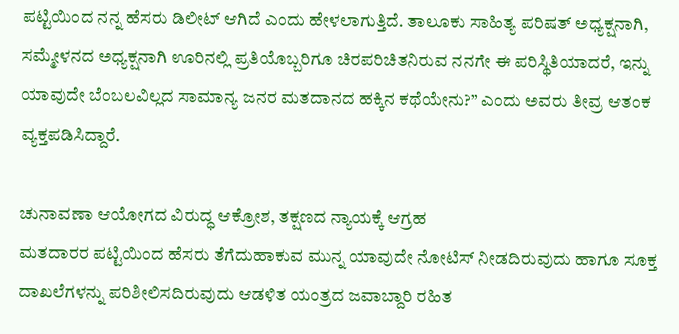ಪಟ್ಟಿಯಿಂದ ನನ್ನ ಹೆಸರು ಡಿಲೀಟ್ ಆಗಿದೆ ಎಂದು ಹೇಳಲಾಗುತ್ತಿದೆ. ತಾಲೂಕು ಸಾಹಿತ್ಯ ಪರಿಷತ್ ಅಧ್ಯಕ್ಷನಾಗಿ, ಸಮ್ಮೇಳನದ ಅಧ್ಯಕ್ಷನಾಗಿ ಊರಿನಲ್ಲಿ ಪ್ರತಿಯೊಬ್ಬರಿಗೂ ಚಿರಪರಿಚಿತನಿರುವ ನನಗೇ ಈ ಪರಿಸ್ಥಿತಿಯಾದರೆ, ಇನ್ನು ಯಾವುದೇ ಬೆಂಬಲವಿಲ್ಲದ ಸಾಮಾನ್ಯ ಜನರ ಮತದಾನದ ಹಕ್ಕಿನ ಕಥೆಯೇನು?” ಎಂದು ಅವರು ತೀವ್ರ ಆತಂಕ ವ್ಯಕ್ತಪಡಿಸಿದ್ದಾರೆ.

ಚುನಾವಣಾ ಆಯೋಗದ ವಿರುದ್ಧ ಆಕ್ರೋಶ, ತಕ್ಷಣದ ನ್ಯಾಯಕ್ಕೆ ಆಗ್ರಹ
ಮತದಾರರ ಪಟ್ಟಿಯಿಂದ ಹೆಸರು ತೆಗೆದುಹಾಕುವ ಮುನ್ನ ಯಾವುದೇ ನೋಟಿಸ್ ನೀಡದಿರುವುದು ಹಾಗೂ ಸೂಕ್ತ ದಾಖಲೆಗಳನ್ನು ಪರಿಶೀಲಿಸದಿರುವುದು ಆಡಳಿತ ಯಂತ್ರದ ಜವಾಬ್ದಾರಿ ರಹಿತ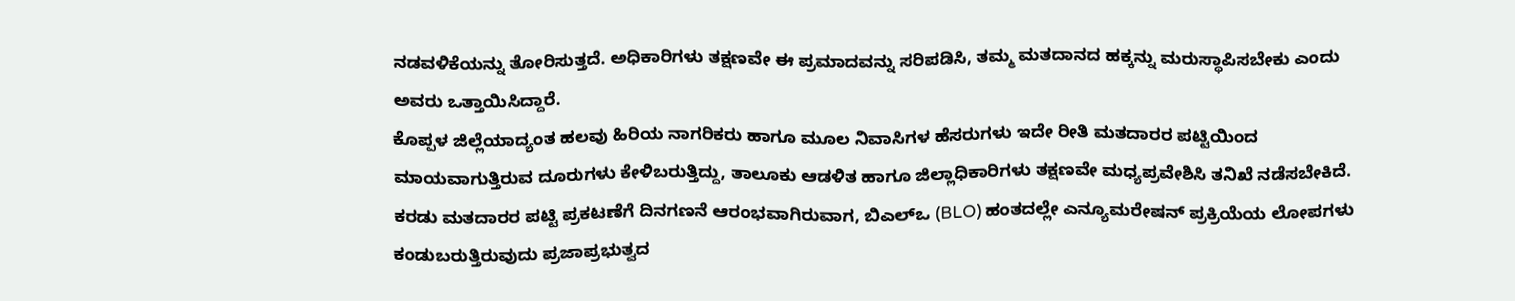ನಡವಳಿಕೆಯನ್ನು ತೋರಿಸುತ್ತದೆ. ಅಧಿಕಾರಿಗಳು ತಕ್ಷಣವೇ ಈ ಪ್ರಮಾದವನ್ನು ಸರಿಪಡಿಸಿ, ತಮ್ಮ ಮತದಾನದ ಹಕ್ಕನ್ನು ಮರುಸ್ಥಾಪಿಸಬೇಕು ಎಂದು ಅವರು ಒತ್ತಾಯಿಸಿದ್ದಾರೆ.
ಕೊಪ್ಪಳ ಜಿಲ್ಲೆಯಾದ್ಯಂತ ಹಲವು ಹಿರಿಯ ನಾಗರಿಕರು ಹಾಗೂ ಮೂಲ ನಿವಾಸಿಗಳ ಹೆಸರುಗಳು ಇದೇ ರೀತಿ ಮತದಾರರ ಪಟ್ಟಿಯಿಂದ ಮಾಯವಾಗುತ್ತಿರುವ ದೂರುಗಳು ಕೇಳಿಬರುತ್ತಿದ್ದು, ತಾಲೂಕು ಆಡಳಿತ ಹಾಗೂ ಜಿಲ್ಲಾಧಿಕಾರಿಗಳು ತಕ್ಷಣವೇ ಮಧ್ಯಪ್ರವೇಶಿಸಿ ತನಿಖೆ ನಡೆಸಬೇಕಿದೆ.
ಕರಡು ಮತದಾರರ ಪಟ್ಟಿ ಪ್ರಕಟಣೆಗೆ ದಿನಗಣನೆ ಆರಂಭವಾಗಿರುವಾಗ, ಬಿಎಲ್ಒ (BLO) ಹಂತದಲ್ಲೇ ಎನ್ಯೂಮರೇಷನ್ ಪ್ರಕ್ರಿಯೆಯ ಲೋಪಗಳು ಕಂಡುಬರುತ್ತಿರುವುದು ಪ್ರಜಾಪ್ರಭುತ್ವದ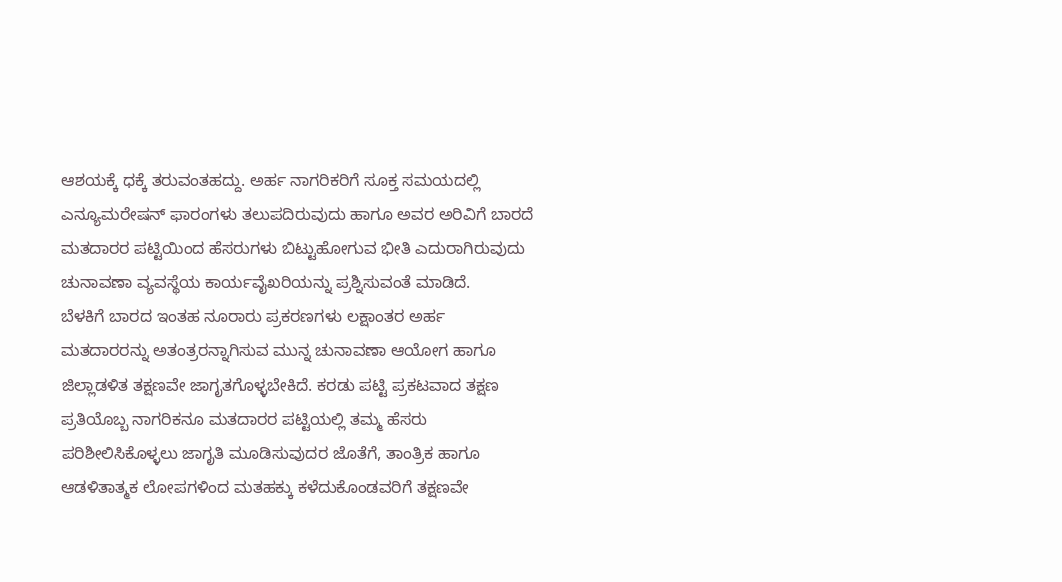ಆಶಯಕ್ಕೆ ಧಕ್ಕೆ ತರುವಂತಹದ್ದು. ಅರ್ಹ ನಾಗರಿಕರಿಗೆ ಸೂಕ್ತ ಸಮಯದಲ್ಲಿ ಎನ್ಯೂಮರೇಷನ್ ಫಾರಂಗಳು ತಲುಪದಿರುವುದು ಹಾಗೂ ಅವರ ಅರಿವಿಗೆ ಬಾರದೆ ಮತದಾರರ ಪಟ್ಟಿಯಿಂದ ಹೆಸರುಗಳು ಬಿಟ್ಟುಹೋಗುವ ಭೀತಿ ಎದುರಾಗಿರುವುದು ಚುನಾವಣಾ ವ್ಯವಸ್ಥೆಯ ಕಾರ್ಯವೈಖರಿಯನ್ನು ಪ್ರಶ್ನಿಸುವಂತೆ ಮಾಡಿದೆ.
ಬೆಳಕಿಗೆ ಬಾರದ ಇಂತಹ ನೂರಾರು ಪ್ರಕರಣಗಳು ಲಕ್ಷಾಂತರ ಅರ್ಹ ಮತದಾರರನ್ನು ಅತಂತ್ರರನ್ನಾಗಿಸುವ ಮುನ್ನ ಚುನಾವಣಾ ಆಯೋಗ ಹಾಗೂ ಜಿಲ್ಲಾಡಳಿತ ತಕ್ಷಣವೇ ಜಾಗೃತಗೊಳ್ಳಬೇಕಿದೆ. ಕರಡು ಪಟ್ಟಿ ಪ್ರಕಟವಾದ ತಕ್ಷಣ ಪ್ರತಿಯೊಬ್ಬ ನಾಗರಿಕನೂ ಮತದಾರರ ಪಟ್ಟಿಯಲ್ಲಿ ತಮ್ಮ ಹೆಸರು ಪರಿಶೀಲಿಸಿಕೊಳ್ಳಲು ಜಾಗೃತಿ ಮೂಡಿಸುವುದರ ಜೊತೆಗೆ, ತಾಂತ್ರಿಕ ಹಾಗೂ ಆಡಳಿತಾತ್ಮಕ ಲೋಪಗಳಿಂದ ಮತಹಕ್ಕು ಕಳೆದುಕೊಂಡವರಿಗೆ ತಕ್ಷಣವೇ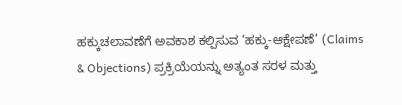ಹಕ್ಕುಚಲಾವಣೆಗೆ ಅವಕಾಶ ಕಲ್ಪಿಸುವ ‘ಹಕ್ಕು-ಆಕ್ಷೇಪಣೆ’ (Claims & Objections) ಪ್ರಕ್ರಿಯೆಯನ್ನು ಅತ್ಯಂತ ಸರಳ ಮತ್ತು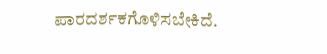ಪಾರದರ್ಶಕಗೊಳಿಸಬೇಕಿದೆ.